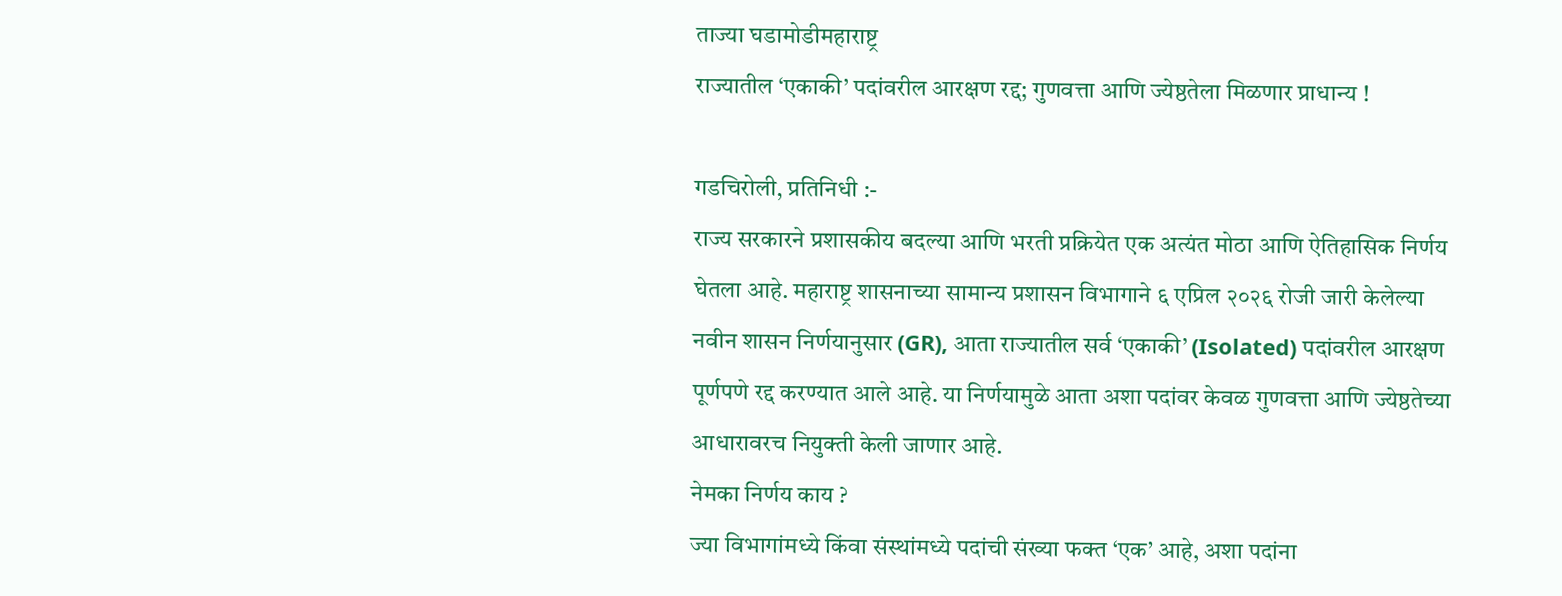ताज्या घडामोडीमहाराष्ट्र
राज्यातील ‘एकाकी’ पदांवरील आरक्षण रद्द; गुणवत्ता आणि ज्येष्ठतेला मिळणार प्राधान्य !

गडचिरोली, प्रतिनिधी :-
राज्य सरकारने प्रशासकीय बदल्या आणि भरती प्रक्रियेत एक अत्यंत मोठा आणि ऐतिहासिक निर्णय घेतला आहे. महाराष्ट्र शासनाच्या सामान्य प्रशासन विभागाने ६ एप्रिल २०२६ रोजी जारी केलेल्या नवीन शासन निर्णयानुसार (GR), आता राज्यातील सर्व ‘एकाकी’ (Isolated) पदांवरील आरक्षण पूर्णपणे रद्द करण्यात आले आहे. या निर्णयामुळे आता अशा पदांवर केवळ गुणवत्ता आणि ज्येष्ठतेच्या आधारावरच नियुक्ती केली जाणार आहे.
नेमका निर्णय काय ?
ज्या विभागांमध्ये किंवा संस्थांमध्ये पदांची संख्या फक्त ‘एक’ आहे, अशा पदांना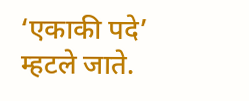‘एकाकी पदे’ म्हटले जाते.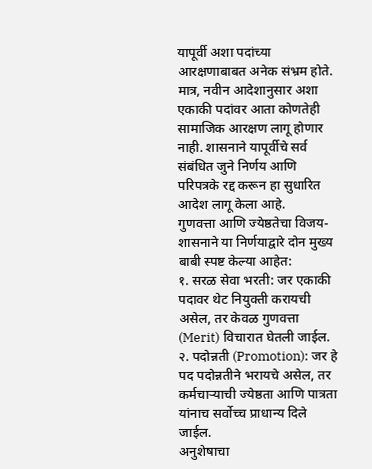यापूर्वी अशा पदांच्या आरक्षणाबाबत अनेक संभ्रम होते. मात्र, नवीन आदेशानुसार अशा एकाकी पदांवर आता कोणतेही सामाजिक आरक्षण लागू होणार नाही. शासनाने यापूर्वीचे सर्व संबंधित जुने निर्णय आणि परिपत्रके रद्द करून हा सुधारित आदेश लागू केला आहे.
गुणवत्ता आणि ज्येष्ठतेचा विजय-
शासनाने या निर्णयाद्वारे दोन मुख्य बाबी स्पष्ट केल्या आहेत:
१. सरळ सेवा भरती: जर एकाकी पदावर थेट नियुक्ती करायची असेल, तर केवळ गुणवत्ता (Merit) विचारात घेतली जाईल.
२. पदोन्नती (Promotion): जर हे पद पदोन्नतीने भरायचे असेल, तर कर्मचाऱ्याची ज्येष्ठता आणि पात्रता यांनाच सर्वोच्च प्राधान्य दिले जाईल.
अनुशेषाचा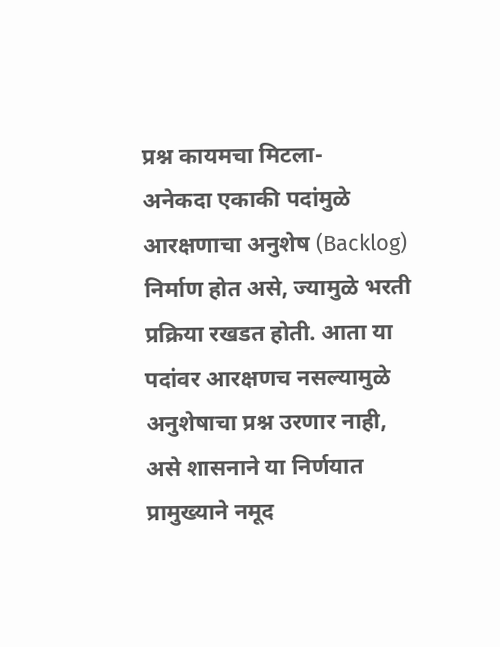प्रश्न कायमचा मिटला-
अनेकदा एकाकी पदांमुळे आरक्षणाचा अनुशेष (Backlog) निर्माण होत असे, ज्यामुळे भरती प्रक्रिया रखडत होती. आता या पदांवर आरक्षणच नसल्यामुळे अनुशेषाचा प्रश्न उरणार नाही, असे शासनाने या निर्णयात प्रामुख्याने नमूद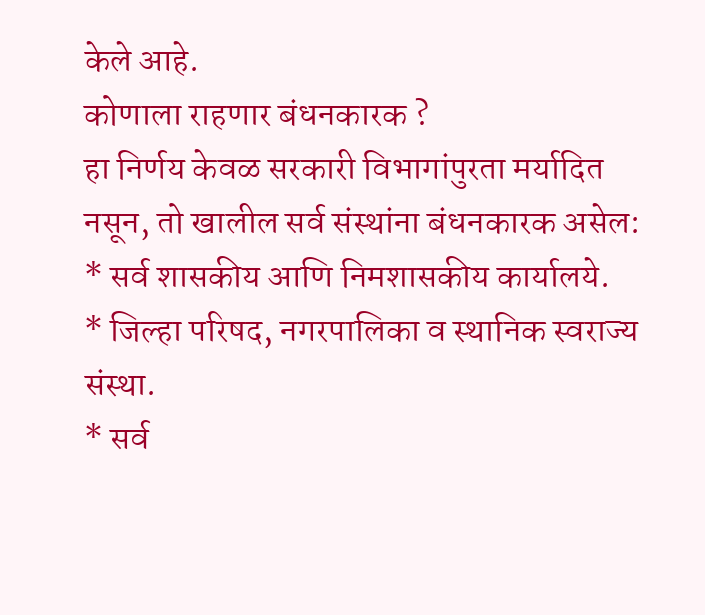केले आहे.
कोणाला राहणार बंधनकारक ?
हा निर्णय केवळ सरकारी विभागांपुरता मर्यादित नसून, तो खालील सर्व संस्थांना बंधनकारक असेल:
* सर्व शासकीय आणि निमशासकीय कार्यालये.
* जिल्हा परिषद, नगरपालिका व स्थानिक स्वराज्य संस्था.
* सर्व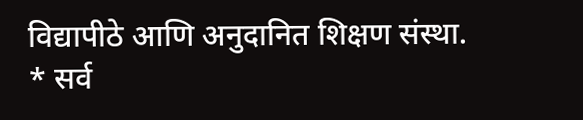विद्यापीठे आणि अनुदानित शिक्षण संस्था.
* सर्व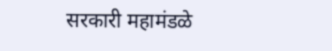सरकारी महामंडळे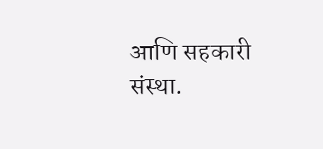आणि सहकारी संस्था.